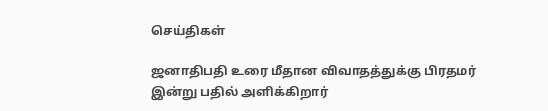செய்திகள்

ஜனாதிபதி உரை மீதான விவாதத்துக்கு பிரதமர் இன்று பதில் அளிக்கிறார்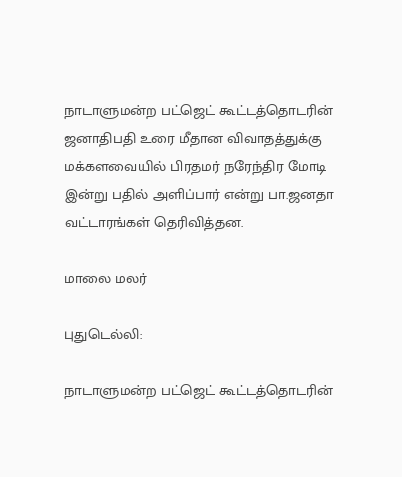நாடாளுமன்ற பட்ஜெட் கூட்டத்தொடரின் ஜனாதிபதி உரை மீதான விவாதத்துக்கு மக்களவையில் பிரதமர் நரேந்திர மோடி இன்று பதில் அளிப்பார் என்று பா.ஜனதா வட்டாரங்கள் தெரிவித்தன.

மாலை மலர்

புதுடெல்லி:

நாடாளுமன்ற பட்ஜெட் கூட்டத்தொடரின்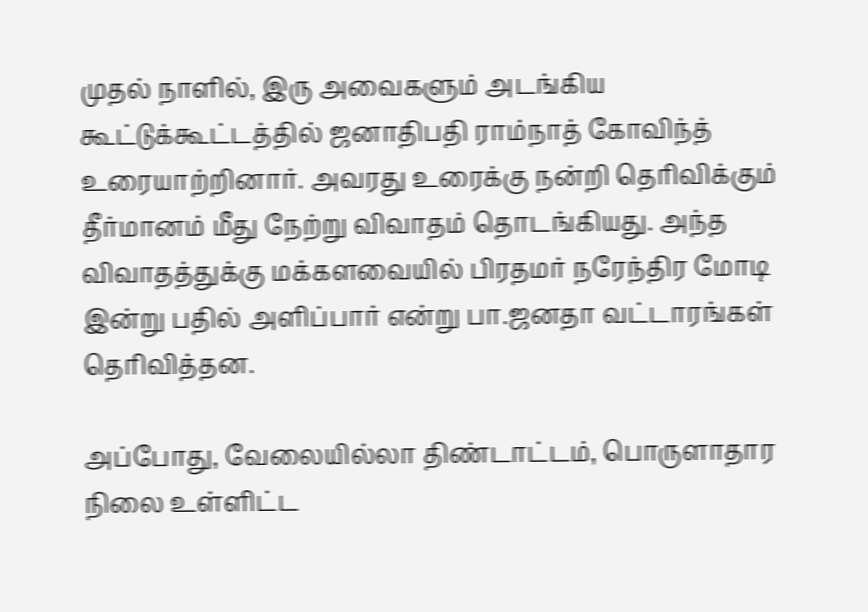முதல் நாளில், இரு அவைகளும் அடங்கிய கூட்டுக்கூட்டத்தில் ஜனாதிபதி ராம்நாத் கோவிந்த் உரையாற்றினார். அவரது உரைக்கு நன்றி தெரிவிக்கும் தீர்மானம் மீது நேற்று விவாதம் தொடங்கியது. அந்த விவாதத்துக்கு மக்களவையில் பிரதமர் நரேந்திர மோடி இன்று பதில் அளிப்பார் என்று பா.ஜனதா வட்டாரங்கள் தெரிவித்தன.

அப்போது, வேலையில்லா திண்டாட்டம், பொருளாதார நிலை உள்ளிட்ட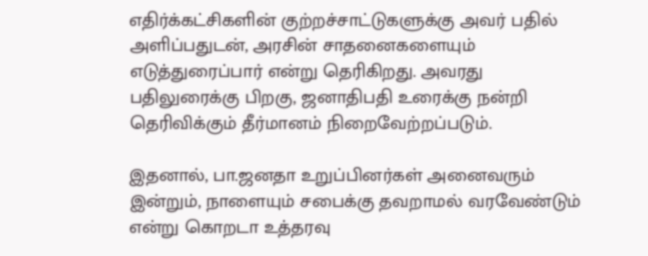எதிர்க்கட்சிகளின் குற்றச்சாட்டுகளுக்கு அவர் பதில் அளிப்பதுடன், அரசின் சாதனைகளையும் எடுத்துரைப்பார் என்று தெரிகிறது. அவரது பதிலுரைக்கு பிறகு, ஜனாதிபதி உரைக்கு நன்றி தெரிவிக்கும் தீர்மானம் நிறைவேற்றப்படும்.

இதனால், பா.ஜனதா உறுப்பினர்கள் அனைவரும் இன்றும், நாளையும் சபைக்கு தவறாமல் வரவேண்டும் என்று கொறடா உத்தரவு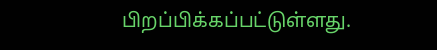பிறப்பிக்கப்பட்டுள்ளது.